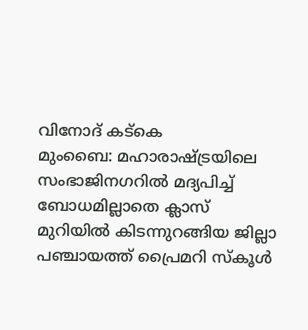വിനോദ് കട്കെ
മുംബൈ: മഹാരാഷ്ട്രയിലെ സംഭാജിനഗറിൽ മദ്യപിച്ച് ബോധമില്ലാതെ ക്ലാസ് മുറിയിൽ കിടന്നുറങ്ങിയ ജില്ലാ പഞ്ചായത്ത് പ്രൈമറി സ്കൂൾ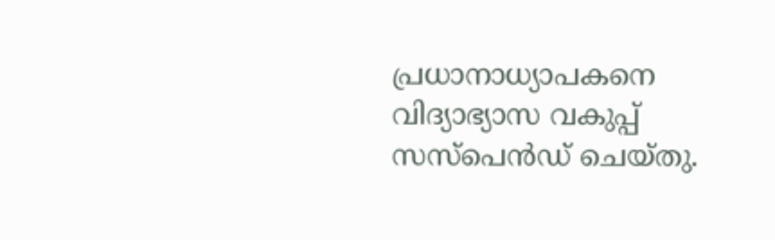പ്രധാനാധ്യാപകനെ വിദ്യാഭ്യാസ വകുപ്പ് സസ്പെൻഡ് ചെയ്തു.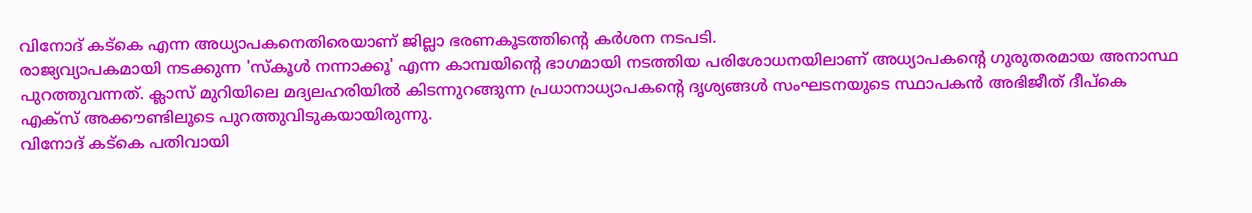വിനോദ് കട്കെ എന്ന അധ്യാപകനെതിരെയാണ് ജില്ലാ ഭരണകൂടത്തിന്റെ കർശന നടപടി.
രാജ്യവ്യാപകമായി നടക്കുന്ന 'സ്കൂൾ നന്നാക്കൂ' എന്ന കാമ്പയിന്റെ ഭാഗമായി നടത്തിയ പരിശോധനയിലാണ് അധ്യാപകന്റെ ഗുരുതരമായ അനാസ്ഥ പുറത്തുവന്നത്. ക്ലാസ് മുറിയിലെ മദ്യലഹരിയിൽ കിടന്നുറങ്ങുന്ന പ്രധാനാധ്യാപകന്റെ ദൃശ്യങ്ങൾ സംഘടനയുടെ സ്ഥാപകൻ അഭിജീത് ദീപ്കെ എക്സ് അക്കൗണ്ടിലൂടെ പുറത്തുവിടുകയായിരുന്നു.
വിനോദ് കട്കെ പതിവായി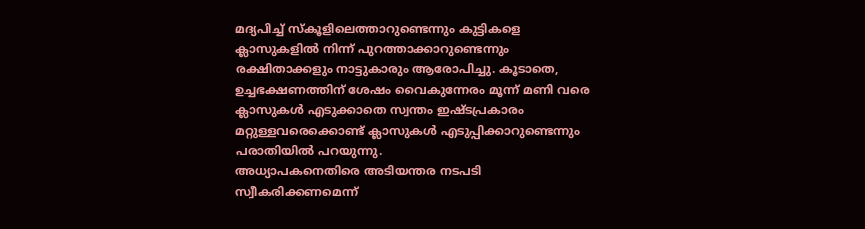മദ്യപിച്ച് സ്കൂളിലെത്താറുണ്ടെന്നും കുട്ടികളെ ക്ലാസുകളിൽ നിന്ന് പുറത്താക്കാറുണ്ടെന്നും രക്ഷിതാക്കളും നാട്ടുകാരും ആരോപിച്ചു. കൂടാതെ, ഉച്ചഭക്ഷണത്തിന് ശേഷം വൈകുന്നേരം മൂന്ന് മണി വരെ ക്ലാസുകൾ എടുക്കാതെ സ്വന്തം ഇഷ്ടപ്രകാരം മറ്റുള്ളവരെക്കൊണ്ട് ക്ലാസുകൾ എടുപ്പിക്കാറുണ്ടെന്നും പരാതിയിൽ പറയുന്നു.
അധ്യാപകനെതിരെ അടിയന്തര നടപടി സ്വീകരിക്കണമെന്ന്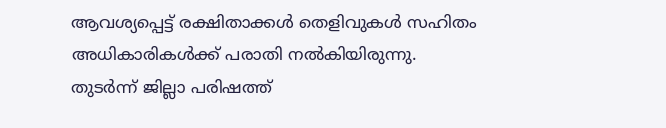ആവശ്യപ്പെട്ട് രക്ഷിതാക്കൾ തെളിവുകൾ സഹിതം അധികാരികൾക്ക് പരാതി നൽകിയിരുന്നു. തുടർന്ന് ജില്ലാ പരിഷത്ത്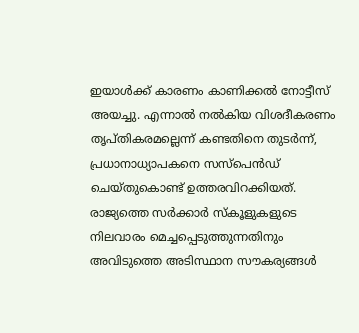ഇയാൾക്ക് കാരണം കാണിക്കൽ നോട്ടീസ് അയച്ചു. എന്നാൽ നൽകിയ വിശദീകരണം തൃപ്തികരമല്ലെന്ന് കണ്ടതിനെ തുടർന്ന്, പ്രധാനാധ്യാപകനെ സസ്പെൻഡ് ചെയ്തുകൊണ്ട് ഉത്തരവിറക്കിയത്.
രാജ്യത്തെ സർക്കാർ സ്കൂളുകളുടെ നിലവാരം മെച്ചപ്പെടുത്തുന്നതിനും അവിടുത്തെ അടിസ്ഥാന സൗകര്യങ്ങൾ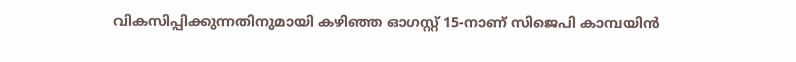വികസിപ്പിക്കുന്നതിനുമായി കഴിഞ്ഞ ഓഗസ്റ്റ് 15-നാണ് സിജെപി കാമ്പയിൻ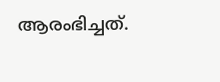ആരംഭിച്ചത്.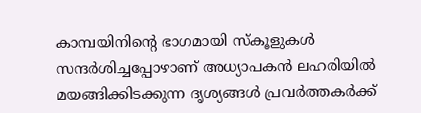കാമ്പയിനിന്റെ ഭാഗമായി സ്കൂളുകൾ സന്ദർശിച്ചപ്പോഴാണ് അധ്യാപകൻ ലഹരിയിൽ മയങ്ങിക്കിടക്കുന്ന ദൃശ്യങ്ങൾ പ്രവർത്തകർക്ക്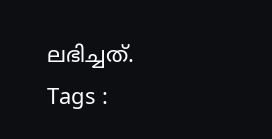ലഭിച്ചത്.
Tags :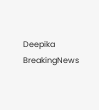Deepika BreakingNews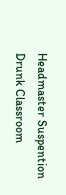Headmaster Suspention Drunk Classroom